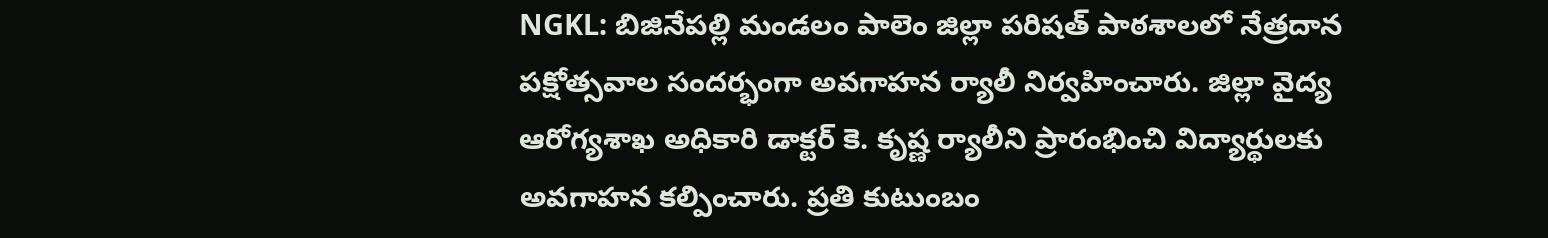NGKL: బిజినేపల్లి మండలం పాలెం జిల్లా పరిషత్ పాఠశాలలో నేత్రదాన పక్షోత్సవాల సందర్భంగా అవగాహన ర్యాలీ నిర్వహించారు. జిల్లా వైద్య ఆరోగ్యశాఖ అధికారి డాక్టర్ కె. కృష్ణ ర్యాలీని ప్రారంభించి విద్యార్థులకు అవగాహన కల్పించారు. ప్రతి కుటుంబం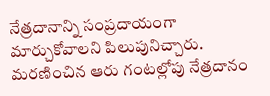నేత్రదానాన్ని సంప్రదాయంగా మార్చుకోవాలని పిలుపునిచ్చారు. మరణించిన ఆరు గంటల్లోపు నేత్రదానం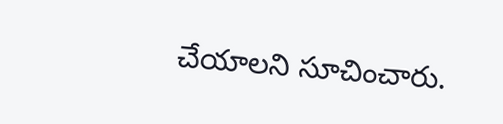చేయాలని సూచించారు.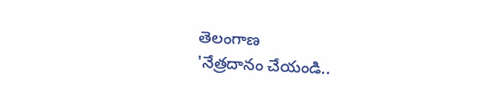తెలంగాణ
'నేత్రదానం చేయండి..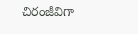చిరంజీవిగా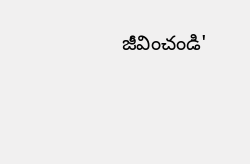జీవించండి'